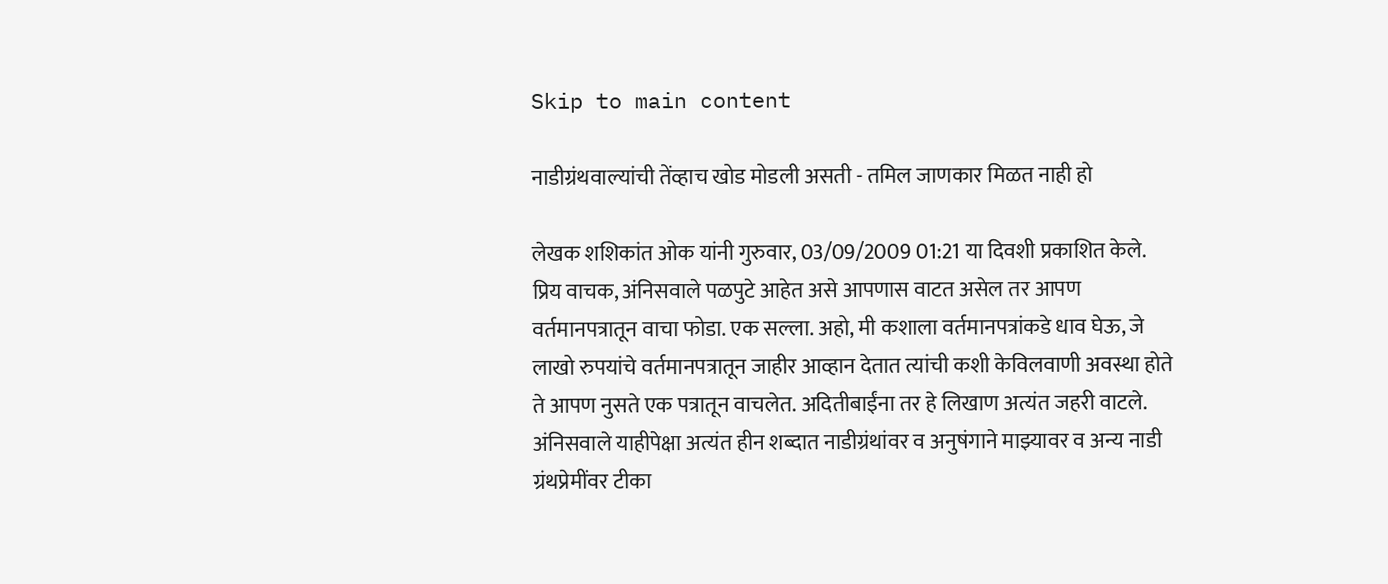Skip to main content

नाडीग्रंथवाल्यांची तेंव्हाच खोड मोडली असती - तमिल जाणकार मिळत नाही हो

लेखक शशिकांत ओक यांनी गुरुवार, 03/09/2009 01:21 या दिवशी प्रकाशित केले.
प्रिय वाचक, अंनिसवाले पळपुटे आहेत असे आपणास वाटत असेल तर आपण वर्तमानपत्रातून वाचा फोडा. एक सल्ला. अहो, मी कशाला वर्तमानपत्रांकडे धाव घेऊ, जे लाखो रुपयांचे वर्तमानपत्रातून जाहीर आव्हान देतात त्यांची कशी केविलवाणी अवस्था होते ते आपण नुसते एक पत्रातून वाचलेत. अदितीबाईंना तर हे लिखाण अत्यंत जहरी वाटले. अंनिसवाले याहीपेक्षा अत्यंत हीन शब्दात नाडीग्रंथांवर व अनुषंगाने माझ्यावर व अन्य नाडी ग्रंथप्रेमींवर टीका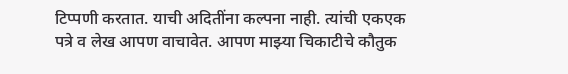टिप्पणी करतात. याची अदितींना कल्पना नाही. त्यांची एकएक पत्रे व लेख आपण वाचावेत. आपण माझ्या चिकाटीचे कौतुक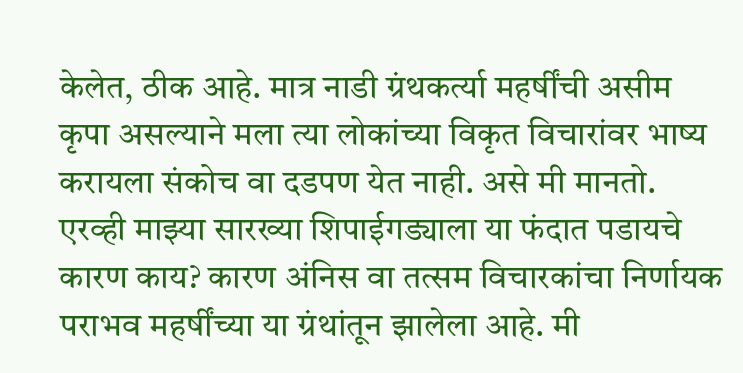केलेत, ठीक आहे. मात्र नाडी ग्रंथकर्त्या महर्षींची असीम कृपा असल्याने मला त्या लोकांच्या विकृत विचारांवर भाष्य करायला संकोच वा दडपण येत नाही. असे मी मानतो. एरव्ही माझ्या सारख्या शिपाईगड्याला या फंदात पडायचे कारण काय? कारण अंनिस वा तत्सम विचारकांचा निर्णायक पराभव महर्षींच्या या ग्रंथांतून झालेला आहे. मी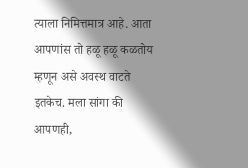त्याला निमित्तमात्र आहे. आता आपणांस तो हळू हळू कळतोय म्हणून असे अवस्थ वाटते इतकेच. मला सांगा की आपणही,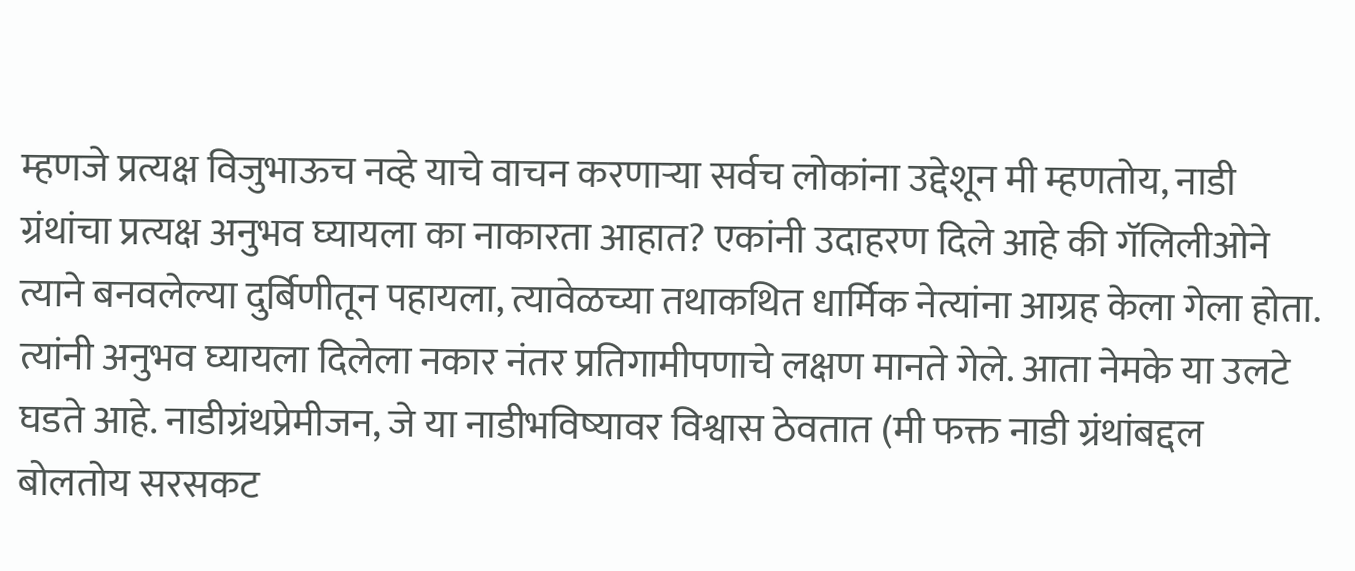म्हणजे प्रत्यक्ष विजुभाऊच नव्हे याचे वाचन करणाऱ्या सर्वच लोकांना उद्देशून मी म्हणतोय, नाडी ग्रंथांचा प्रत्यक्ष अनुभव घ्यायला का नाकारता आहात? एकांनी उदाहरण दिले आहे की गॅलिलीओने त्याने बनवलेल्या दुर्बिणीतून पहायला, त्यावेळच्या तथाकथित धार्मिक नेत्यांना आग्रह केला गेला होता. त्यांनी अनुभव घ्यायला दिलेला नकार नंतर प्रतिगामीपणाचे लक्षण मानते गेले. आता नेमके या उलटे घडते आहे. नाडीग्रंथप्रेमीजन, जे या नाडीभविष्यावर विश्वास ठेवतात (मी फक्त नाडी ग्रंथांबद्दल बोलतोय सरसकट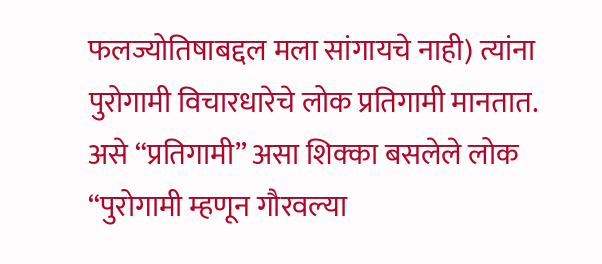फलज्योतिषाबद्दल मला सांगायचे नाही) त्यांना पुरोगामी विचारधारेचे लोक प्रतिगामी मानतात. असे “प्रतिगामी” असा शिक्का बसलेले लोक “पुरोगामी म्हणून गौरवल्या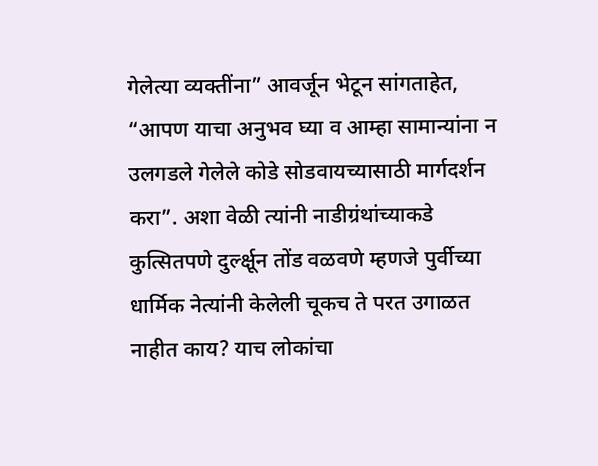गेलेत्या व्यक्तींना” आवर्जून भेटून सांगताहेत, “आपण याचा अनुभव घ्या व आम्हा सामान्यांना न उलगडले गेलेले कोडे सोडवायच्यासाठी मार्गदर्शन करा”. अशा वेळी त्यांनी नाडीग्रंथांच्याकडे कुत्सितपणे दुर्ल्क्षून तोंड वळवणे म्हणजे पुर्वीच्या धार्मिक नेत्यांनी केलेली चूकच ते परत उगाळत नाहीत काय? याच लोकांचा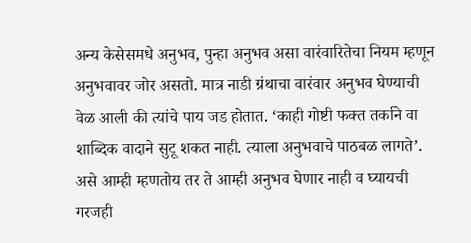अन्य केसेसमधे अनुभव, पुन्हा अनुभव असा वारंवारितेचा नियम म्हणून अनुभवावर जोर असतो. मात्र नाडी ग्रंथाचा वारंवार अनुभव घेण्याची वेळ आली की त्यांचे पाय जड होतात. ‘काही गोष्टी फक्त तर्काने वा शाब्दिक वादाने सुटू शकत नाही. त्याला अनुभवाचे पाठबळ लागते’. असे आम्ही म्हणतोय तर ते आम्ही अनुभव घेणार नाही व घ्यायची गरजही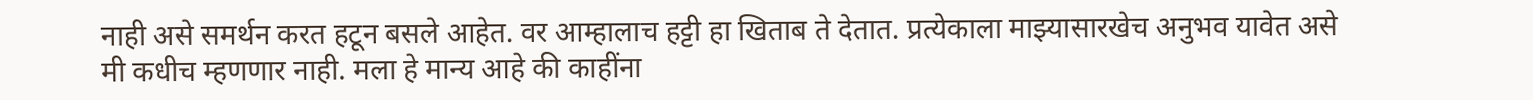नाही असे समर्थन करत हटून बसले आहेत. वर आम्हालाच हट्टी हा खिताब ते देतात. प्रत्येकाला माझ्यासारखेच अनुभव यावेत असे मी कधीच म्हणणार नाही. मला हे मान्य आहे की काहींना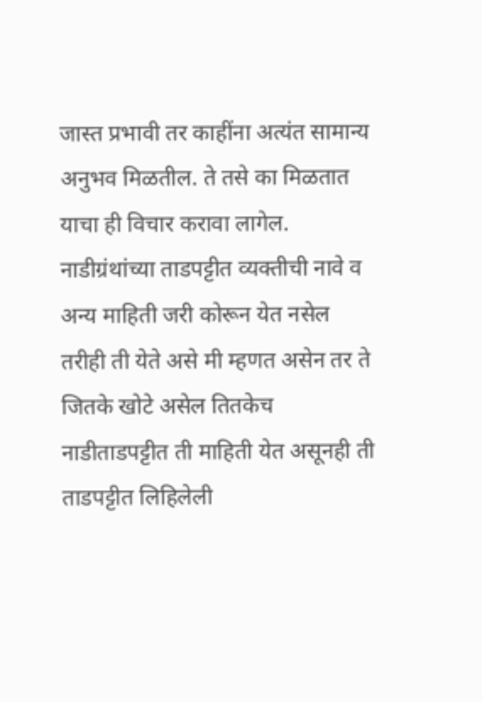जास्त प्रभावी तर काहींना अत्यंत सामान्य अनुभव मिळतील. ते तसे का मिळतात याचा ही विचार करावा लागेल. नाडीग्रंथांच्या ताडपट्टीत व्यक्तीची नावे व अन्य माहिती जरी कोरून येत नसेल तरीही ती येते असे मी म्हणत असेन तर ते जितके खोटे असेल तितकेच नाडीताडपट्टीत ती माहिती येत असूनही ती ताडपट्टीत लिहिलेली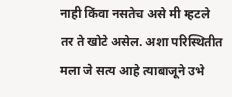नाही किंवा नसतेच असे मी म्हटले तर ते खोटे असेल. अशा परिस्थितीत मला जे सत्य आहे त्याबाजूने उभे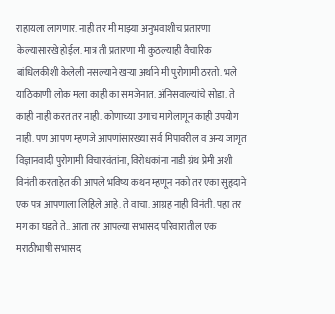राहायला लागणार. नाही तर मी माझ्या अनुभवाशीच प्रतारणा केल्यासारखे होईल. मात्र ती प्रतारणा मी कुठल्याही वैचारिक बांधिलकीशी केलेली नसल्याने खऱ्या अर्थाने मी पुरोगामी ठरतो. भले याठिकाणी लोक मला काही का समजेनात. अंनिसवाल्यांचे सोडा. ते काही नाही करत तर नाही. कोणाच्या उगाच मागेलागून काही उपयोग नाही. पण आपण म्हणजे आपणांसारख्या सर्व मिपावरील व अन्य जागृत विज्ञानवादी पुरोगामी विचारवंतांना, विरोधकांना नाडी ग्रंथ प्रेमी अशी विनंती करताहेत की आपले भविष्य कथन म्हणून नको तर एका सुहृदाने एक पत्र आपणाला लिहिले आहे. ते वाचा. आग्रह नाही विनंती. पहा तर मग का घडते ते.. आता तर आपल्या सभासद परिवारातील एक मराठीभाषी सभासद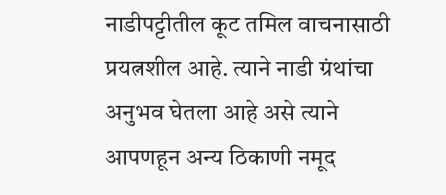नाडीपट्टीतील कूट तमिल वाचनासाठी प्रयत्नशील आहे. त्याने नाडी ग्रंथांचा अनुभव घेतला आहे असे त्याने आपणहून अन्य ठिकाणी नमूद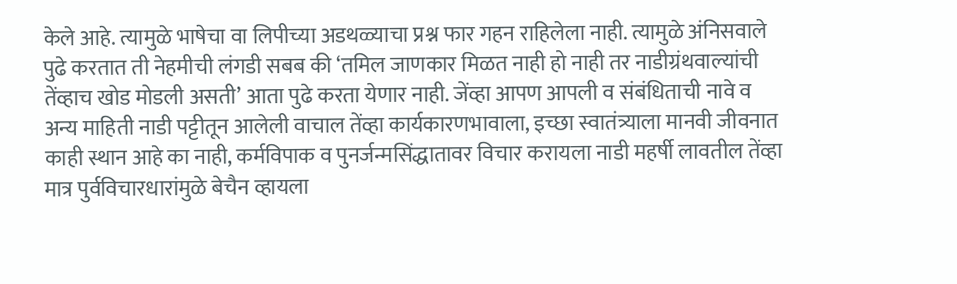केले आहे. त्यामुळे भाषेचा वा लिपीच्या अडथळ्याचा प्रश्न फार गहन राहिलेला नाही. त्यामुळे अंनिसवाले पुढे करतात ती नेहमीची लंगडी सबब की ‘तमिल जाणकार मिळत नाही हो नाही तर नाडीग्रंथवाल्यांची तेंव्हाच खोड मोडली असती’ आता पुढे करता येणार नाही. जेंव्हा आपण आपली व संबंधिताची नावे व अन्य माहिती नाडी पट्टीतून आलेली वाचाल तेंव्हा कार्यकारणभावाला, इच्छा स्वातंत्र्याला मानवी जीवनात काही स्थान आहे का नाही, कर्मविपाक व पुनर्जन्मसिंद्धातावर विचार करायला नाडी महर्षी लावतील तेंव्हा मात्र पुर्वविचारधारांमुळे बेचैन व्हायला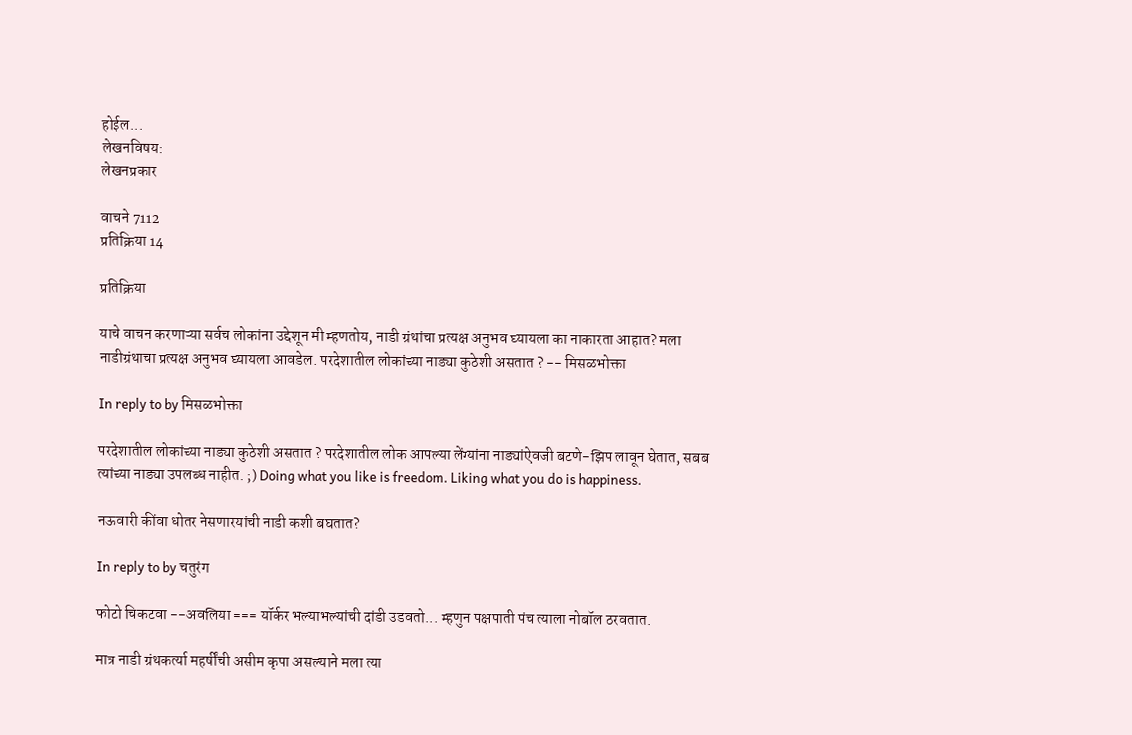होईल...
लेखनविषय:
लेखनप्रकार

वाचने 7112
प्रतिक्रिया 14

प्रतिक्रिया

याचे वाचन करणाऱ्या सर्वच लोकांना उद्देशून मी म्हणतोय, नाडी ग्रंथांचा प्रत्यक्ष अनुभव घ्यायला का नाकारता आहात? मला नाडीग्रंथाचा प्रत्यक्ष अनुभव घ्यायला आवडेल. परदेशातील लोकांच्या नाड्या कुठेशी असतात ? -- मिसळभोक्ता

In reply to by मिसळभोक्ता

परदेशातील लोकांच्या नाड्या कुठेशी असतात ? परदेशातील लोक आपल्या लेंग्यांना नाड्यांऐवजी बटणे-झिप लावून घेतात, सबब त्यांच्या नाड्या उपलब्ध नाहीत. ;) Doing what you like is freedom. Liking what you do is happiness.

नऊवारी कींवा धोतर नेसणारयांची नाडी कशी बघतात?

In reply to by चतुरंग

फोटो चिकटवा --अवलिया === यॉर्कर भल्याभल्यांची दांडी उडवतो... म्हणुन पक्षपाती पंच त्याला नोबॉल ठरवतात.

मात्र नाडी ग्रंथकर्त्या महर्षींची असीम कृपा असल्याने मला त्या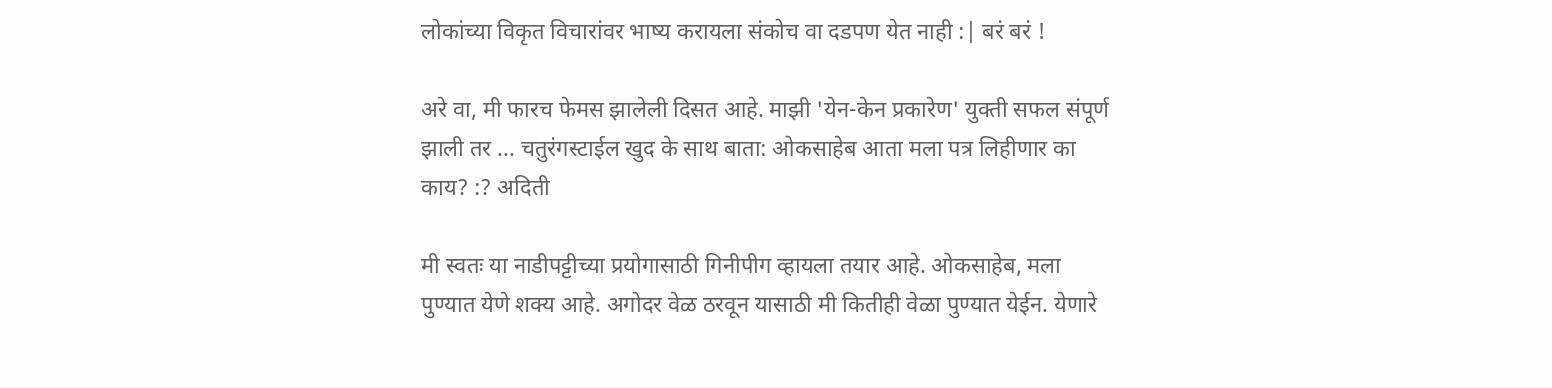लोकांच्या विकृत विचारांवर भाष्य करायला संकोच वा दडपण येत नाही :| बरं बरं !

अरे वा, मी फारच फेमस झालेली दिसत आहे. माझी 'येन-केन प्रकारेण' युक्ती सफल संपूर्ण झाली तर ... चतुरंगस्टाईल खुद के साथ बाता: ओकसाहेब आता मला पत्र लिहीणार का काय? :? अदिती

मी स्वतः या नाडीपट्टीच्या प्रयोगासाठी गिनीपीग व्हायला तयार आहे. ओकसाहेब, मला पुण्यात येणे शक्य आहे. अगोदर वेळ ठरवून यासाठी मी कितीही वेळा पुण्यात येईन. येणारे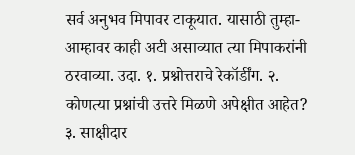सर्व अनुभव मिपावर टाकूयात. यासाठी तुम्हा-आम्हावर काही अटी असाव्यात त्या मिपाकरांनी ठरवाव्या. उदा. १. प्रश्नोत्तराचे रेकॉर्डींग. २. कोणत्या प्रश्नांची उत्तरे मिळणे अपेक्षीत आहेत? ३. साक्षीदार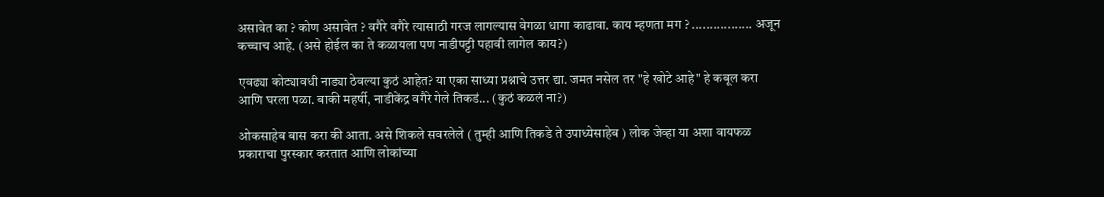असावेत का ? कोण असावेत ? वगैरे वगैरे त्यासाठी गरज लागल्यास वेगळा धागा काढावा. काय म्हणता मग ? ................. अजून कच्चाच आहे. (असे होईल का ते कळायला पण नाडीपट्टी पहावी लागेल काय?)

एवढ्या कोट्यावधी नाड्या ठेवल्या कुठं आहेत? या एका साध्या प्रश्नाचे उत्तर द्या. जमत नसेल तर "हे खोटे आहे" हे कबूल करा आणि घरला पळा. बाकी महर्षी, नाडीकेंद्र वगैरे गेले तिकडं... (कुठं कळलं ना?)

ओकसाहेब बास करा की आता. असे शिकले सवरलेले ( तुम्ही आणि तिकडे ते उपाध्येसाहेब ) लोक जेव्हा या अशा वायफळ प्रकाराचा पुरस्कार करतात आणि लोकांच्या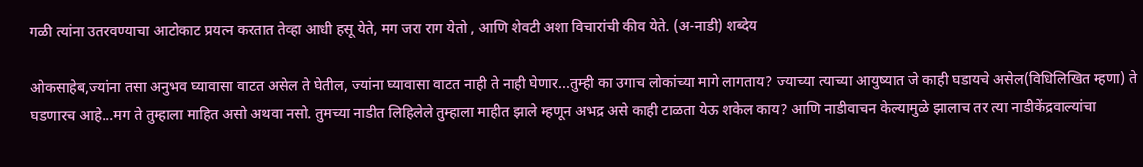गळी त्यांना उतरवण्याचा आटोकाट प्रयत्न करतात तेव्हा आधी हसू येते, मग जरा राग येतो , आणि शेवटी अशा विचारांची कीव येते. (अ-नाडी) शब्देय

ओकसाहेब,ज्यांना तसा अनुभव घ्यावासा वाटत असेल ते घेतील, ज्यांना घ्यावासा वाटत नाही ते नाही घेणार...तुम्ही का उगाच लोकांच्या मागे लागताय? ज्याच्या त्याच्या आयुष्यात जे काही घडायचे असेल(विधिलिखित म्हणा) ते घडणारच आहे...मग ते तुम्हाला माहित असो अथवा नसो. तुमच्या नाडीत लिहिलेले तुम्हाला माहीत झाले म्हणून अभद्र असे काही टाळता येऊ शकेल काय? आणि नाडीवाचन केल्यामुळे झालाच तर त्या नाडीकेंद्रवाल्यांचा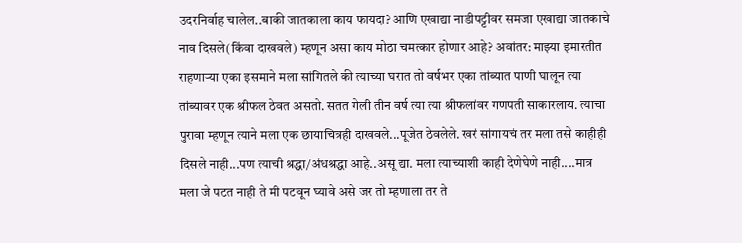उदरनिर्वाह चालेल..बाकी जातकाला काय फायदा? आणि एखाद्या नाडीपट्टीवर समजा एखाद्या जातकाचे नाव दिसले(किंवा दाखवले) म्हणून असा काय मोठा चमत्कार होणार आहे? अवांतर: माझ्या इमारतीत राहणार्‍या एका इसमाने मला सांगितले की त्याच्या घरात तो वर्षभर एका तांब्यात पाणी घालून त्या तांब्यावर एक श्रीफल ठेवत असतो. सतत गेली तीन वर्ष त्या त्या श्रीफलांवर गणपती साकारलाय. त्याचा पुरावा म्हणून त्याने मला एक छायाचित्रही दाखवले...पूजेत ठेवलेले. खरं सांगायचं तर मला तसे काहीही दिसले नाही...पण त्याची श्रद्धा/अंधश्रद्धा आहे..असू द्या. मला त्याच्याशी काही देणेघेणे नाही....मात्र मला जे पटत नाही ते मी पटवून घ्यावे असे जर तो म्हणाला तर ते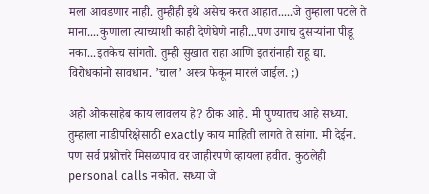मला आवडणार नाही. तुम्हीही इथे असेच करत आहात.....जे तुम्हाला पटले ते माना....कुणाला त्याच्याशी काही देणेघेणे नाही...पण उगाच दुसर्‍यांना पीडू नका...इतकेच सांगतो. तुम्ही सुखात राहा आणि इतरांनाही राहू द्या. विरोधकांनो सावधान. ’चाल’ अस्त्र फेकून मारलं जाईल. ;)

अहो ओकसाहेब काय लावलय हे? ठीक आहे. मी पुण्यातच आहे सध्या. तुम्हाला नाडीपरिक्षेसाठी exactly काय माहिती लागते ते सांगा. मी देईन. पण सर्व प्रश्नोत्तरे मिसळपाव वर जाहीरपणे व्हायला हवीत. कुठलेही personal calls नकोत. सध्या जे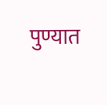पुण्यात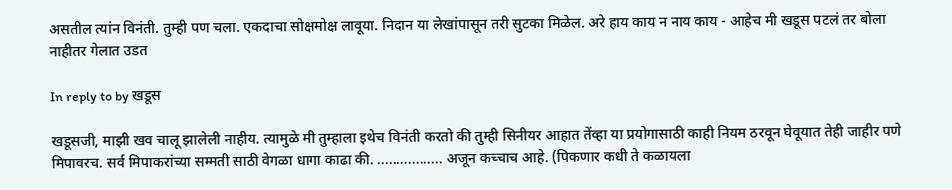असतील त्यांन विनंती. तुम्ही पण चला. एकदाचा सोक्षमोक्ष लावूया. निदान या लेखांपासून तरी सुटका मिळेल. अरे हाय काय न नाय काय - आहेच मी खडूस पटलं तर बोला नाहीतर गेलात उडत

In reply to by खडूस

खडूसजी, माझी खव चालू झालेली नाहीय. त्यामुळे मी तुम्हाला इथेच विनंती करतो की तुम्ही सिनीयर आहात तेंव्हा या प्रयोगासाठी काही नियम ठरवून घेवूयात तेही जाहीर पणे मिपावरच. सर्व मिपाकरांच्या सम्मती साठी वेगळा धागा काढा की. ................. अजून कच्चाच आहे. (पिकणार कधी ते कळायला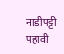नाडीपट्टी पहावी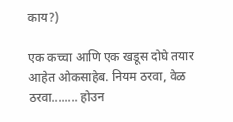काय?)

एक कच्चा आणि एक खडूस दोघे तयार आहेत ओकसाहेब. नियम ठरवा, वेळ ठरवा........ होउन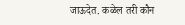जाऊदेत. कळेल तरी कौन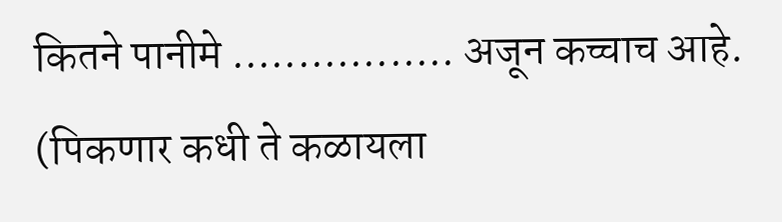कितने पानीमे ................. अजून कच्चाच आहे. (पिकणार कधी ते कळायला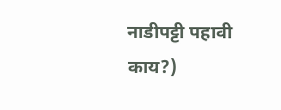नाडीपट्टी पहावी काय?)